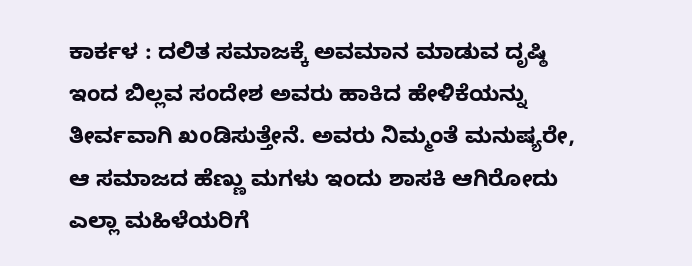ಕಾರ್ಕಳ : ದಲಿತ ಸಮಾಜಕ್ಕೆ ಅವಮಾನ ಮಾಡುವ ದೃಷ್ಠಿ ಇಂದ ಬಿಲ್ಲವ ಸಂದೇಶ ಅವರು ಹಾಕಿದ ಹೇಳಿಕೆಯನ್ನು ತೀರ್ವವಾಗಿ ಖoಡಿಸುತ್ತೇನೆ. ಅವರು ನಿಮ್ಮಂತೆ ಮನುಷ್ಯರೇ, ಆ ಸಮಾಜದ ಹೆಣ್ಣು ಮಗಳು ಇಂದು ಶಾಸಕಿ ಆಗಿರೋದು ಎಲ್ಲಾ ಮಹಿಳೆಯರಿಗೆ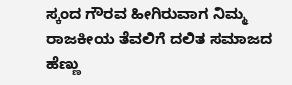ಸ್ಕಂದ ಗೌರವ ಹೀಗಿರುವಾಗ ನಿಮ್ಮ ರಾಜಕೀಯ ತೆವಲಿಗೆ ದಲಿತ ಸಮಾಜದ ಹೆಣ್ಣು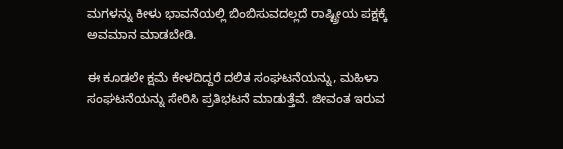ಮಗಳನ್ನು ಕೀಳು ಭಾವನೆಯಲ್ಲಿ ಬಿಂಬಿಸುವದಲ್ಲದೆ ರಾಷ್ಟ್ರೀಯ ಪಕ್ಷಕ್ಕೆ ಅವಮಾನ ಮಾಡಬೇಡಿ.

ಈ ಕೂಡಲೇ ಕ್ಷಮೆ ಕೇಳದಿದ್ದರೆ ದಲಿತ ಸಂಘಟನೆಯನ್ನು, ಮಹಿಳಾ ಸಂಘಟನೆಯನ್ನು ಸೇರಿಸಿ ಪ್ರತಿಭಟನೆ ಮಾಡುತ್ತೆವೆ. ಜೀವಂತ ಇರುವ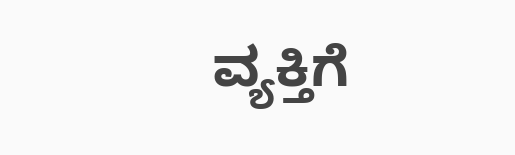ವ್ಯಕ್ತಿಗೆ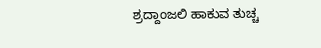ಶ್ರದ್ದಾಂಜಲಿ ಹಾಕುವ ತುಚ್ಚ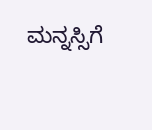ಮನ್ನಸ್ಸಿಗೆ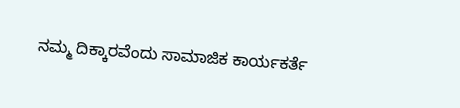ನಮ್ಮ ದಿಕ್ಕಾರವೆಂದು ಸಾಮಾಜಿಕ ಕಾರ್ಯಕರ್ತೆ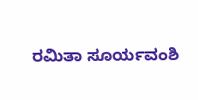ರಮಿತಾ ಸೂರ್ಯವಂಶಿ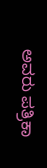ಅವರು ಪತ್ರಿಕಾ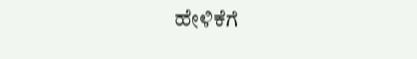ಹೇಳಿಕೆಗೆ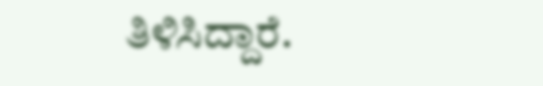ತಿಳಿಸಿದ್ದಾರೆ.